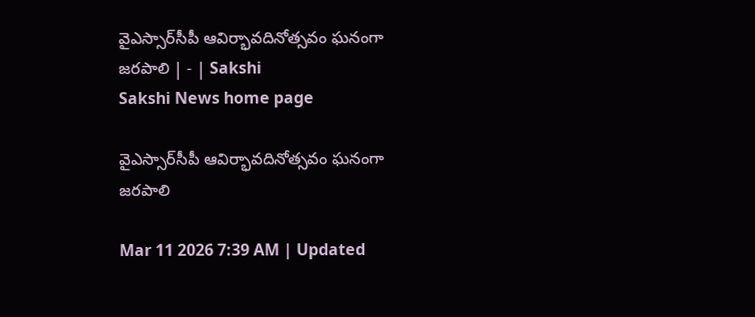వైఎస్సార్‌సీపీ ఆవిర్భావదినోత్సవం ఘనంగా జరపాలి | - | Sakshi
Sakshi News home page

వైఎస్సార్‌సీపీ ఆవిర్భావదినోత్సవం ఘనంగా జరపాలి

Mar 11 2026 7:39 AM | Updated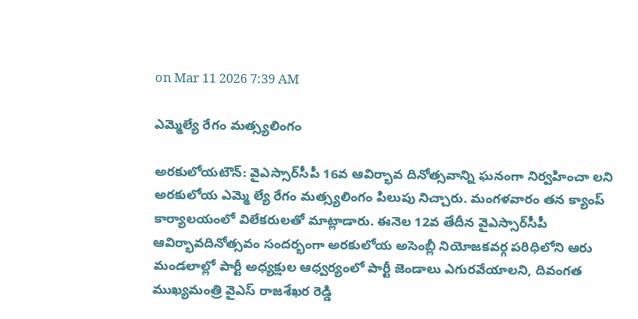on Mar 11 2026 7:39 AM

ఎమ్మెల్యే రేగం మత్స్యలింగం

అరకులోయటౌన్‌: వైఎస్సార్‌సీపీ 16వ ఆవిర్భావ దినోత్సవాన్ని ఘనంగా నిర్వహించా లని అరకులోయ ఎమ్మె ల్యే రేగం మత్స్యలింగం పిలుపు నిచ్చారు. మంగళవారం తన క్యాంప్‌ కార్యాలయంలో విలేకరులతో మాట్లాడారు. ఈనెల 12వ తేదీన వైఎస్సార్‌సీపీ ఆవిర్భావదినోత్సవం సందర్భంగా అరకులోయ అసెంబ్లీ నియోజకవర్గ పరిధిలోని ఆరు మండలాల్లో పార్టీ అధ్యక్షుల ఆధ్వర్యంలో పార్టీ జెండాలు ఎగురవేయాలని, దివంగత ముఖ్యమంత్రి వైఎస్‌ రాజశేఖర రెడ్డి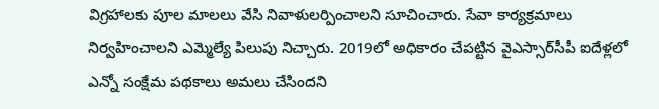విగ్రహాలకు పూల మాలలు వేసి నివాళులర్పించాలని సూచించారు. సేవా కార్యక్రమాలు నిర్వహించాలని ఎమ్మెల్యే పిలుపు నిచ్చారు. 2019లో అధికారం చేపట్టిన వైఎస్సార్‌సీపీ ఐదేళ్లలో ఎన్నో సంక్షేమ పథకాలు అమలు చేసిందని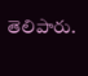తెలిపారు.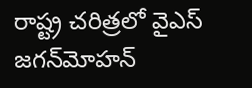రాష్ట్ర చరిత్రలో వైఎస్‌ జగన్‌మోహన్‌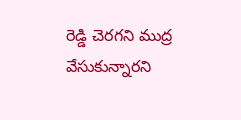రెడ్డి చెరగని ముద్ర వేసుకున్నారని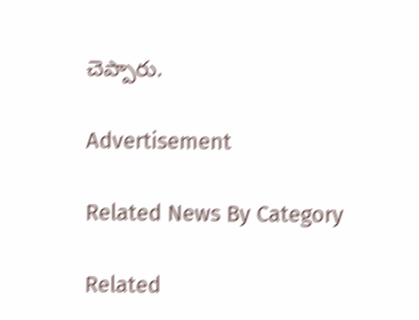చెప్పారు.

Advertisement

Related News By Category

Related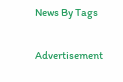News By Tags

Advertisement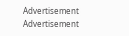Advertisement
Advertisement